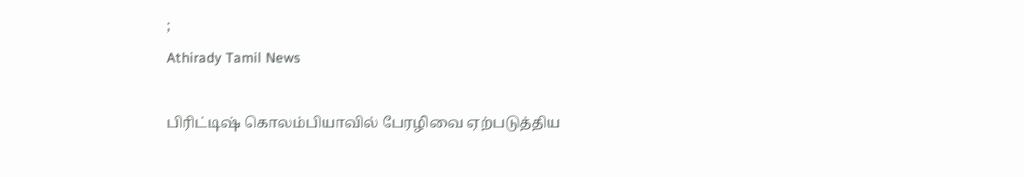;
Athirady Tamil News

பிரிட்டிஷ் கொலம்பியாவில் பேரழிவை ஏற்படுத்திய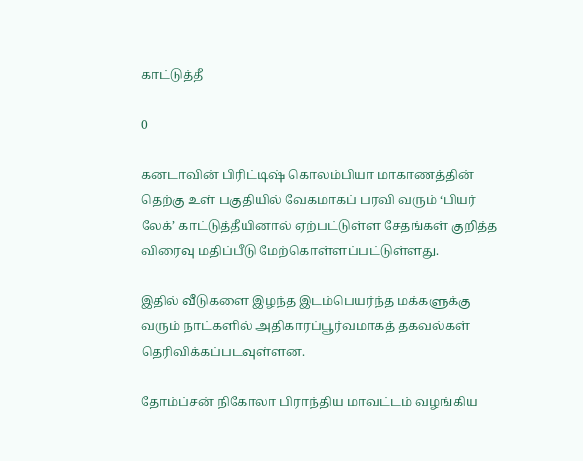காட்டுத்தீ

0

கனடாவின் பிரிட்டிஷ் கொலம்பியா மாகாணத்தின் தெற்கு உள் பகுதியில் வேகமாகப் பரவி வரும் ‘பியர் லேக்’ காட்டுத்தீயினால் ஏற்பட்டுள்ள சேதங்கள் குறித்த விரைவு மதிப்பீடு மேற்கொள்ளப்பட்டுள்ளது.

இதில் வீடுகளை இழந்த இடம்பெயர்ந்த மக்களுக்கு வரும் நாட்களில் அதிகாரப்பூர்வமாகத் தகவல்கள் தெரிவிக்கப்படவுள்ளன.

தோம்ப்சன் நிகோலா பிராந்திய மாவட்டம் வழங்கிய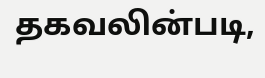தகவலின்படி,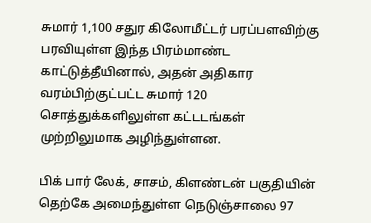சுமார் 1,100 சதுர கிலோமீட்டர் பரப்பளவிற்கு பரவியுள்ள இந்த பிரம்மாண்ட காட்டுத்தீயினால், அதன் அதிகார வரம்பிற்குட்பட்ட சுமார் 120 சொத்துக்களிலுள்ள கட்டடங்கள் முற்றிலுமாக அழிந்துள்ளன.

பிக் பார் லேக், சாசம், கிளண்டன் பகுதியின் தெற்கே அமைந்துள்ள நெடுஞ்சாலை 97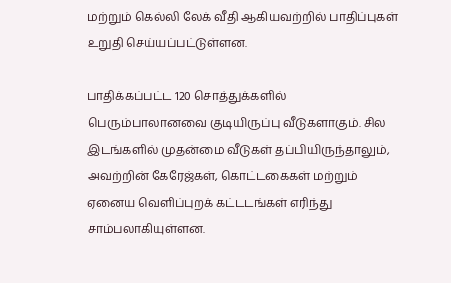மற்றும் கெல்லி லேக் வீதி ஆகியவற்றில் பாதிப்புகள் உறுதி செய்யப்பட்டுள்ளன.

பாதிக்கப்பட்ட 120 சொத்துக்களில் பெரும்பாலானவை குடியிருப்பு வீடுகளாகும். சில இடங்களில் முதன்மை வீடுகள் தப்பியிருந்தாலும், அவற்றின் கேரேஜ்கள், கொட்டகைகள் மற்றும் ஏனைய வெளிப்புறக் கட்டடங்கள் எரிந்து சாம்பலாகியுள்ளன.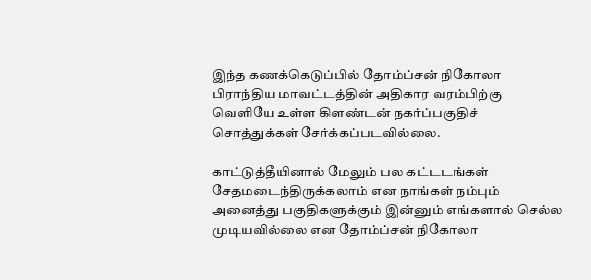இந்த கணக்கெடுப்பில் தோம்ப்சன் நிகோலா பிராந்திய மாவட்டத்தின் அதிகார வரம்பிற்கு வெளியே உள்ள கிளண்டன் நகர்ப்பகுதிச் சொத்துக்கள் சேர்க்கப்படவில்லை.

காட்டுத்தீயினால் மேலும் பல கட்டடங்கள் சேதமடைந்திருக்கலாம் என நாங்கள் நம்பும் அனைத்து பகுதிகளுக்கும் இன்னும் எங்களால் செல்ல முடியவில்லை என தோம்ப்சன் நிகோலா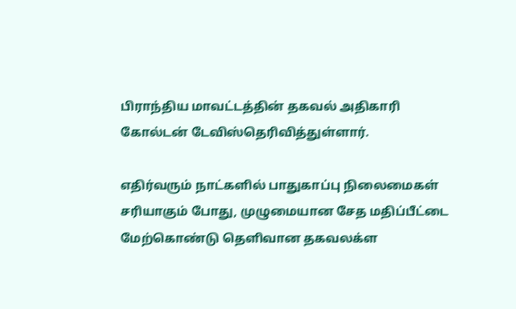பிராந்திய மாவட்டத்தின் தகவல் அதிகாரி கோல்டன் டேவிஸ்தெரிவித்துள்ளார்.

எதிர்வரும் நாட்களில் பாதுகாப்பு நிலைமைகள் சரியாகும் போது, முழுமையான சேத மதிப்பீட்டை மேற்கொண்டு தெளிவான தகவலக்ள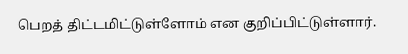பெறத் திட்டமிட்டுள்ளோம் என குறிப்பிட்டுள்ளார்.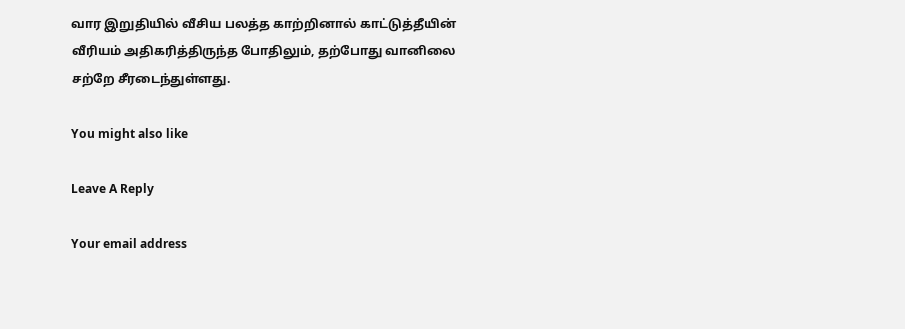வார இறுதியில் வீசிய பலத்த காற்றினால் காட்டுத்தீயின் வீரியம் அதிகரித்திருந்த போதிலும், தற்போது வானிலை சற்றே சீரடைந்துள்ளது.

You might also like

Leave A Reply

Your email address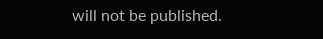will not be published.